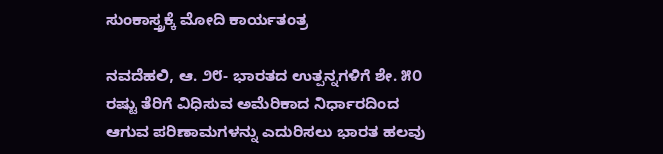ಸುಂಕಾಸ್ತ್ರಕ್ಕೆ ಮೋದಿ ಕಾರ್ಯತಂತ್ರ

ನವದೆಹಲಿ, ಆ. ೨೮- ಭಾರತದ ಉತ್ಪನ್ನಗಳಿಗೆ ಶೇ. ೫೦ ರಷ್ಟು ತೆರಿಗೆ ವಿಧಿಸುವ ಅಮೆರಿಕಾದ ನಿರ್ಧಾರದಿಂದ ಆಗುವ ಪರಿಣಾಮಗಳನ್ನು ಎದುರಿಸಲು ಭಾರತ ಹಲವು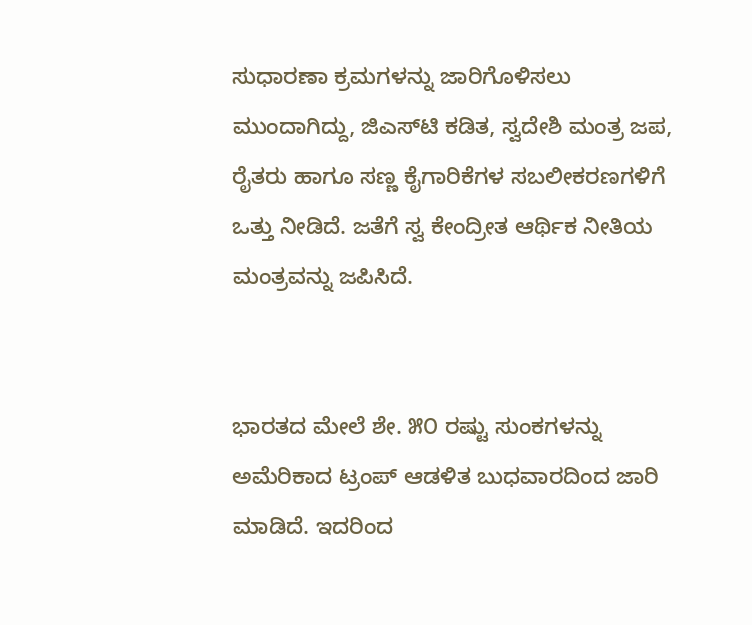ಸುಧಾರಣಾ ಕ್ರಮಗಳನ್ನು ಜಾರಿಗೊಳಿಸಲು ಮುಂದಾಗಿದ್ದು, ಜಿಎಸ್‌ಟಿ ಕಡಿತ, ಸ್ವದೇಶಿ ಮಂತ್ರ ಜಪ, ರೈತರು ಹಾಗೂ ಸಣ್ಣ ಕೈಗಾರಿಕೆಗಳ ಸಬಲೀಕರಣಗಳಿಗೆ ಒತ್ತು ನೀಡಿದೆ. ಜತೆಗೆ ಸ್ವ ಕೇಂದ್ರೀತ ಆರ್ಥಿಕ ನೀತಿಯ ಮಂತ್ರವನ್ನು ಜಪಿಸಿದೆ.


ಭಾರತದ ಮೇಲೆ ಶೇ. ೫೦ ರಷ್ಟು ಸುಂಕಗಳನ್ನು ಅಮೆರಿಕಾದ ಟ್ರಂಪ್ ಆಡಳಿತ ಬುಧವಾರದಿಂದ ಜಾರಿ ಮಾಡಿದೆ. ಇದರಿಂದ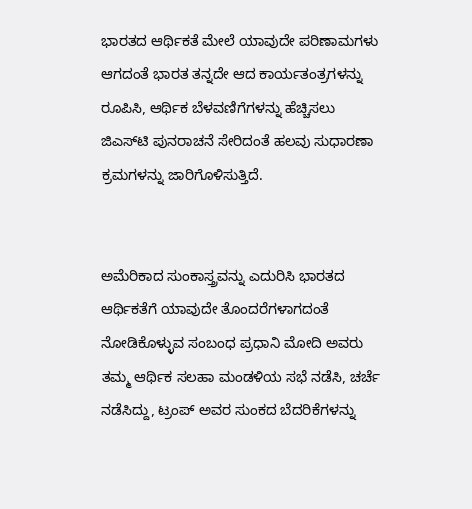ಭಾರತದ ಆರ್ಥಿಕತೆ ಮೇಲೆ ಯಾವುದೇ ಪರಿಣಾಮಗಳು ಆಗದಂತೆ ಭಾರತ ತನ್ನದೇ ಆದ ಕಾರ್ಯತಂತ್ರಗಳನ್ನು ರೂಪಿಸಿ, ಆರ್ಥಿಕ ಬೆಳವಣಿಗೆಗಳನ್ನು ಹೆಚ್ಚಿಸಲು ಜಿಎಸ್‌ಟಿ ಪುನರಾಚನೆ ಸೇರಿದಂತೆ ಹಲವು ಸುಧಾರಣಾ ಕ್ರಮಗಳನ್ನು ಜಾರಿಗೊಳಿಸುತ್ತಿದೆ.


ಅಮೆರಿಕಾದ ಸುಂಕಾಸ್ತ್ರವನ್ನು ಎದುರಿಸಿ ಭಾರತದ ಆರ್ಥಿಕತೆಗೆ ಯಾವುದೇ ತೊಂದರೆಗಳಾಗದಂತೆ ನೋಡಿಕೊಳ್ಳುವ ಸಂಬಂಧ ಪ್ರಧಾನಿ ಮೋದಿ ಅವರು ತಮ್ಮ ಆರ್ಥಿಕ ಸಲಹಾ ಮಂಡಳಿಯ ಸಭೆ ನಡೆಸಿ, ಚರ್ಚೆ ನಡೆಸಿದ್ದು, ಟ್ರಂಪ್ ಅವರ ಸುಂಕದ ಬೆದರಿಕೆಗಳನ್ನು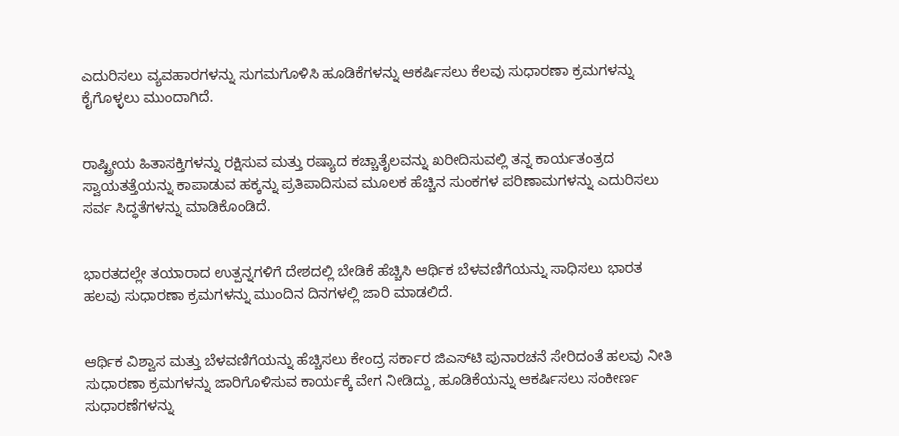ಎದುರಿಸಲು ವ್ಯವಹಾರಗಳನ್ನು ಸುಗಮಗೊಳಿಸಿ ಹೂಡಿಕೆಗಳನ್ನು ಆಕರ್ಷಿಸಲು ಕೆಲವು ಸುಧಾರಣಾ ಕ್ರಮಗಳನ್ನು ಕೈಗೊಳ್ಳಲು ಮುಂದಾಗಿದೆ.


ರಾಷ್ಟ್ರೀಯ ಹಿತಾಸಕ್ತಿಗಳನ್ನು ರಕ್ಷಿಸುವ ಮತ್ತು ರಷ್ಯಾದ ಕಚ್ಚಾತೈಲವನ್ನು ಖರೀದಿಸುವಲ್ಲಿ ತನ್ನ ಕಾರ್ಯತಂತ್ರದ ಸ್ವಾಯತತ್ತೆಯನ್ನು ಕಾಪಾಡುವ ಹಕ್ಕನ್ನು ಪ್ರತಿಪಾದಿಸುವ ಮೂಲಕ ಹೆಚ್ಚಿನ ಸುಂಕಗಳ ಪರಿಣಾಮಗಳನ್ನು ಎದುರಿಸಲು ಸರ್ವ ಸಿದ್ಧತೆಗಳನ್ನು ಮಾಡಿಕೊಂಡಿದೆ.


ಭಾರತದಲ್ಲೇ ತಯಾರಾದ ಉತ್ಪನ್ನಗಳಿಗೆ ದೇಶದಲ್ಲಿ ಬೇಡಿಕೆ ಹೆಚ್ಚಿಸಿ ಆರ್ಥಿಕ ಬೆಳವಣಿಗೆಯನ್ನು ಸಾಧಿಸಲು ಭಾರತ ಹಲವು ಸುಧಾರಣಾ ಕ್ರಮಗಳನ್ನು ಮುಂದಿನ ದಿನಗಳಲ್ಲಿ ಜಾರಿ ಮಾಡಲಿದೆ.


ಆರ್ಥಿಕ ವಿಶ್ವಾಸ ಮತ್ತು ಬೆಳವಣಿಗೆಯನ್ನು ಹೆಚ್ಚಿಸಲು ಕೇಂದ್ರ ಸರ್ಕಾರ ಜಿಎಸ್‌ಟಿ ಪುನಾರಚನೆ ಸೇರಿದಂತೆ ಹಲವು ನೀತಿ ಸುಧಾರಣಾ ಕ್ರಮಗಳನ್ನು ಜಾರಿಗೊಳಿಸುವ ಕಾರ್ಯಕ್ಕೆ ವೇಗ ನೀಡಿದ್ದು, ಹೂಡಿಕೆಯನ್ನು ಆಕರ್ಷಿಸಲು ಸಂಕೀರ್ಣ ಸುಧಾರಣೆಗಳನ್ನು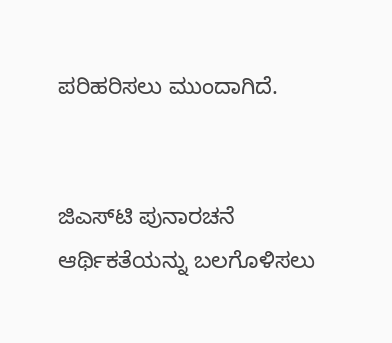ಪರಿಹರಿಸಲು ಮುಂದಾಗಿದೆ.


ಜಿಎಸ್‌ಟಿ ಪುನಾರಚನೆ
ಆರ್ಥಿಕತೆಯನ್ನು ಬಲಗೊಳಿಸಲು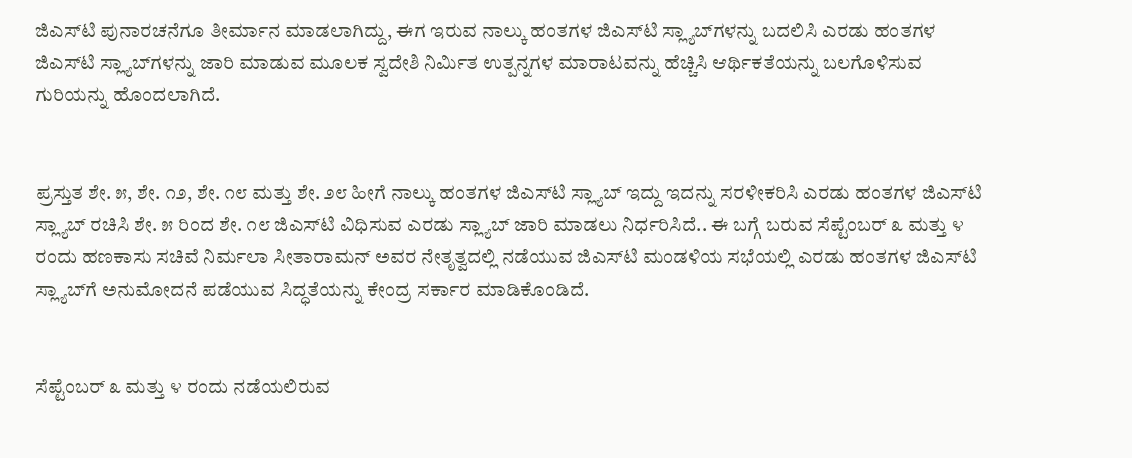ಜಿಎಸ್‌ಟಿ ಪುನಾರಚನೆಗೂ ತೀರ್ಮಾನ ಮಾಡಲಾಗಿದ್ದು, ಈಗ ಇರುವ ನಾಲ್ಕು ಹಂತಗಳ ಜಿಎಸ್‌ಟಿ ಸ್ಲ್ಯಾಬ್‌ಗಳನ್ನು ಬದಲಿಸಿ ಎರಡು ಹಂತಗಳ ಜಿಎಸ್‌ಟಿ ಸ್ಲ್ಯಾಬ್‌ಗಳನ್ನು ಜಾರಿ ಮಾಡುವ ಮೂಲಕ ಸ್ವದೇಶಿ ನಿರ್ಮಿತ ಉತ್ಪನ್ನಗಳ ಮಾರಾಟವನ್ನು ಹೆಚ್ಚಿಸಿ ಆರ್ಥಿಕತೆಯನ್ನು ಬಲಗೊಳಿಸುವ ಗುರಿಯನ್ನು ಹೊಂದಲಾಗಿದೆ.


ಪ್ರಸ್ತುತ ಶೇ. ೫, ಶೇ. ೧೨, ಶೇ. ೧೮ ಮತ್ತು ಶೇ. ೨೮ ಹೀಗೆ ನಾಲ್ಕು ಹಂತಗಳ ಜಿಎಸ್‌ಟಿ ಸ್ಲ್ಯಾಬ್ ಇದ್ದು ಇದನ್ನು ಸರಳೀಕರಿಸಿ ಎರಡು ಹಂತಗಳ ಜಿಎಸ್‌ಟಿ ಸ್ಲ್ಯಾಬ್ ರಚಿಸಿ ಶೇ. ೫ ರಿಂದ ಶೇ. ೧೮ ಜಿಎಸ್‌ಟಿ ವಿಧಿಸುವ ಎರಡು ಸ್ಲ್ಯಾಬ್ ಜಾರಿ ಮಾಡಲು ನಿರ್ಧರಿಸಿದೆ.. ಈ ಬಗ್ಗೆ ಬರುವ ಸೆಪ್ಟೆಂಬರ್ ೩ ಮತ್ತು ೪ ರಂದು ಹಣಕಾಸು ಸಚಿವೆ ನಿರ್ಮಲಾ ಸೀತಾರಾಮನ್ ಅವರ ನೇತೃತ್ವದಲ್ಲಿ ನಡೆಯುವ ಜಿಎಸ್‌ಟಿ ಮಂಡಳಿಯ ಸಭೆಯಲ್ಲಿ ಎರಡು ಹಂತಗಳ ಜಿಎಸ್‌ಟಿ ಸ್ಲ್ಯಾಬ್‌ಗೆ ಅನುಮೋದನೆ ಪಡೆಯುವ ಸಿದ್ಧತೆಯನ್ನು ಕೇಂದ್ರ ಸರ್ಕಾರ ಮಾಡಿಕೊಂಡಿದೆ.


ಸೆಪ್ಟೆಂಬರ್ ೩ ಮತ್ತು ೪ ರಂದು ನಡೆಯಲಿರುವ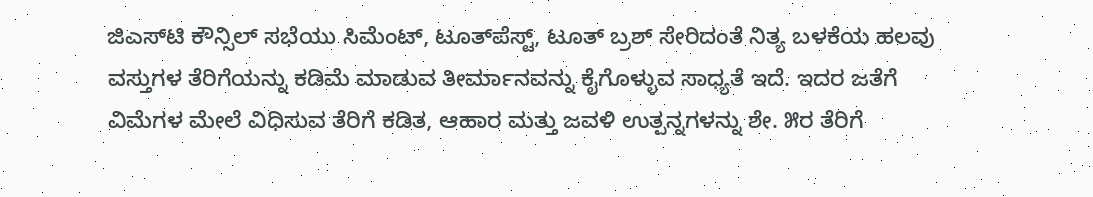ಜಿಎಸ್‌ಟಿ ಕೌನ್ಸಿಲ್ ಸಭೆಯು ಸಿಮೆಂಟ್, ಟೂತ್‌ಪೆಸ್ಟ್, ಟೂತ್ ಬ್ರಶ್ ಸೇರಿದಂತೆ ನಿತ್ಯ ಬಳಕೆಯ ಹಲವು ವಸ್ತುಗಳ ತೆರಿಗೆಯನ್ನು ಕಡಿಮೆ ಮಾಡುವ ತೀರ್ಮಾನವನ್ನು ಕೈಗೊಳ್ಳುವ ಸಾಧ್ಯತೆ ಇದೆ. ಇದರ ಜತೆಗೆ ವಿಮೆಗಳ ಮೇಲೆ ವಿಧಿಸುವ ತೆರಿಗೆ ಕಡಿತ, ಆಹಾರ ಮತ್ತು ಜವಳಿ ಉತ್ಪನ್ನಗಳನ್ನು ಶೇ. ೫ರ ತೆರಿಗೆ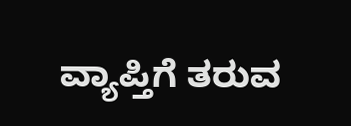ವ್ಯಾಪ್ತಿಗೆ ತರುವ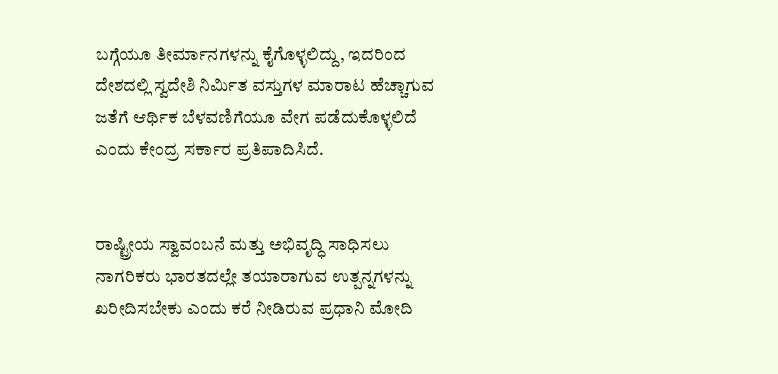ಬಗ್ಗೆಯೂ ತೀರ್ಮಾನಗಳನ್ನು ಕೈಗೊಳ್ಳಲಿದ್ದು, ಇದರಿಂದ ದೇಶದಲ್ಲಿ ಸ್ವದೇಶಿ ನಿರ್ಮಿತ ವಸ್ತುಗಳ ಮಾರಾಟ ಹೆಚ್ಚಾಗುವ ಜತೆಗೆ ಆರ್ಥಿಕ ಬೆಳವಣಿಗೆಯೂ ವೇಗ ಪಡೆದುಕೊಳ್ಳಲಿದೆ ಎಂದು ಕೇಂದ್ರ ಸರ್ಕಾರ ಪ್ರತಿಪಾದಿಸಿದೆ.


ರಾಷ್ಟ್ರೀಯ ಸ್ವಾವಂಬನೆ ಮತ್ತು ಅಭಿವೃದ್ಧಿ ಸಾಧಿಸಲು ನಾಗರಿಕರು ಭಾರತದಲ್ಲೇ ತಯಾರಾಗುವ ಉತ್ಪನ್ನಗಳನ್ನು ಖರೀದಿಸಬೇಕು ಎಂದು ಕರೆ ನೀಡಿರುವ ಪ್ರಧಾನಿ ಮೋದಿ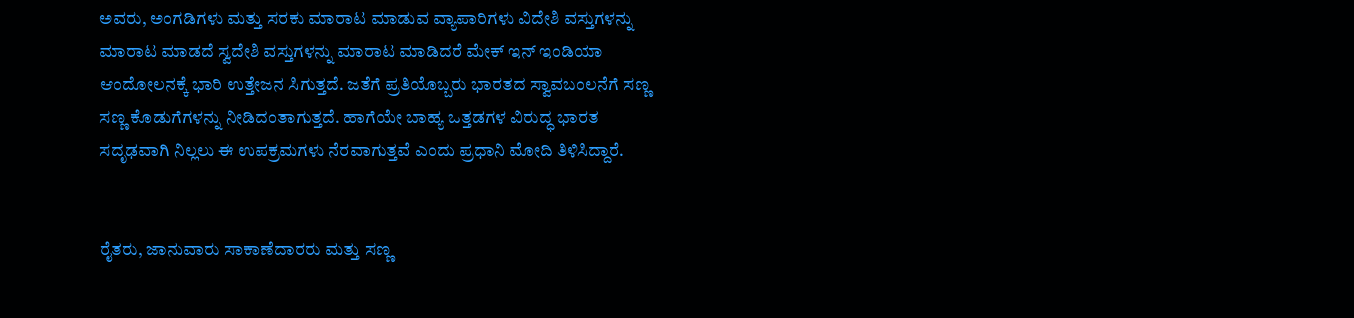ಅವರು, ಅಂಗಡಿಗಳು ಮತ್ತು ಸರಕು ಮಾರಾಟ ಮಾಡುವ ವ್ಯಾಪಾರಿಗಳು ವಿದೇಶಿ ವಸ್ತುಗಳನ್ನು ಮಾರಾಟ ಮಾಡದೆ ಸ್ವದೇಶಿ ವಸ್ತುಗಳನ್ನು ಮಾರಾಟ ಮಾಡಿದರೆ ಮೇಕ್ ಇನ್ ಇಂಡಿಯಾ ಆಂದೋಲನಕ್ಕೆ ಭಾರಿ ಉತ್ತೇಜನ ಸಿಗುತ್ತದೆ. ಜತೆಗೆ ಪ್ರತಿಯೊಬ್ಬರು ಭಾರತದ ಸ್ವಾವಬಂಲನೆಗೆ ಸಣ್ಣ ಸಣ್ಣ ಕೊಡುಗೆಗಳನ್ನು ನೀಡಿದಂತಾಗುತ್ತದೆ. ಹಾಗೆಯೇ ಬಾಹ್ಯ ಒತ್ತಡಗಳ ವಿರುದ್ಧ ಭಾರತ ಸದೃಢವಾಗಿ ನಿಲ್ಲಲು ಈ ಉಪಕ್ರಮಗಳು ನೆರವಾಗುತ್ತವೆ ಎಂದು ಪ್ರಧಾನಿ ಮೋದಿ ತಿಳಿಸಿದ್ದಾರೆ.


ರೈತರು, ಜಾನುವಾರು ಸಾಕಾಣೆದಾರರು ಮತ್ತು ಸಣ್ಣ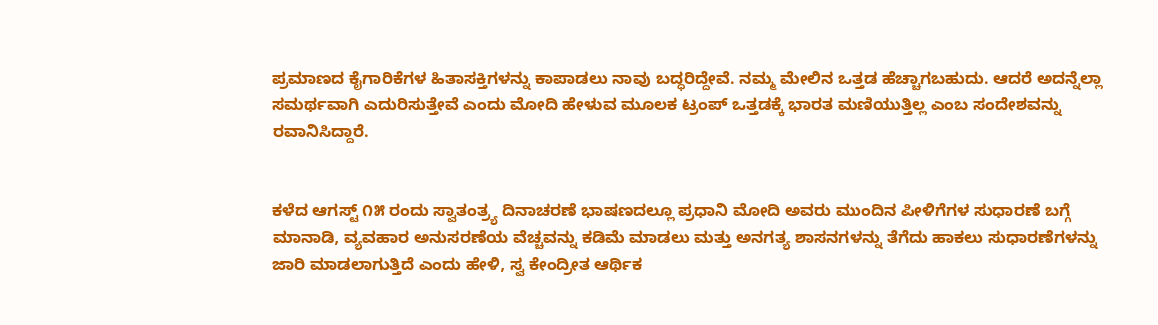ಪ್ರಮಾಣದ ಕೈಗಾರಿಕೆಗಳ ಹಿತಾಸಕ್ತಿಗಳನ್ನು ಕಾಪಾಡಲು ನಾವು ಬದ್ಧರಿದ್ದೇವೆ. ನಮ್ಮ ಮೇಲಿನ ಒತ್ತಡ ಹೆಚ್ಚಾಗಬಹುದು. ಆದರೆ ಅದನ್ನೆಲ್ಲಾ ಸಮರ್ಥವಾಗಿ ಎದುರಿಸುತ್ತೇವೆ ಎಂದು ಮೋದಿ ಹೇಳುವ ಮೂಲಕ ಟ್ರಂಪ್ ಒತ್ತಡಕ್ಕೆ ಭಾರತ ಮಣಿಯುತ್ತಿಲ್ಲ ಎಂಬ ಸಂದೇಶವನ್ನು ರವಾನಿಸಿದ್ದಾರೆ.


ಕಳೆದ ಆಗಸ್ಟ್ ೧೫ ರಂದು ಸ್ವಾತಂತ್ರ್ಯ ದಿನಾಚರಣೆ ಭಾಷಣದಲ್ಲೂ ಪ್ರಧಾನಿ ಮೋದಿ ಅವರು ಮುಂದಿನ ಪೀಳಿಗೆಗಳ ಸುಧಾರಣೆ ಬಗ್ಗೆ ಮಾನಾಡಿ, ವ್ಯವಹಾರ ಅನುಸರಣೆಯ ವೆಚ್ಚವನ್ನು ಕಡಿಮೆ ಮಾಡಲು ಮತ್ತು ಅನಗತ್ಯ ಶಾಸನಗಳನ್ನು ತೆಗೆದು ಹಾಕಲು ಸುಧಾರಣೆಗಳನ್ನು ಜಾರಿ ಮಾಡಲಾಗುತ್ತಿದೆ ಎಂದು ಹೇಳಿ, ಸ್ವ ಕೇಂದ್ರೀತ ಆರ್ಥಿಕ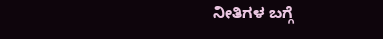ನೀತಿಗಳ ಬಗ್ಗೆ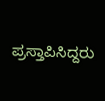ಪ್ರಸ್ತಾಪಿಸಿದ್ದರು